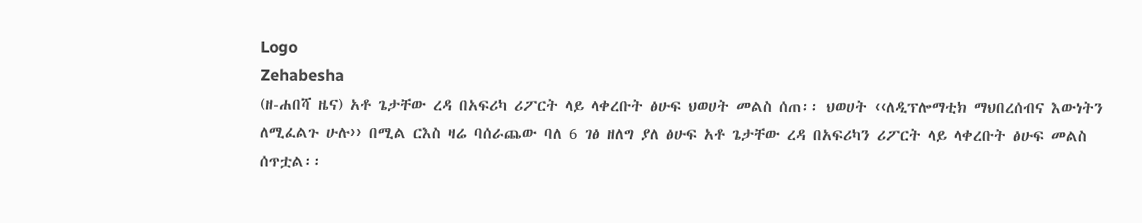Logo
Zehabesha
(ዘ-ሐበሻ ዜና) አቶ ጌታቸው ረዳ በአፍሪካ ሪፖርት ላይ ላቀረቡት ፅሁፍ ህወሀት መልስ ሰጠ፡፡ ህወሀት ‹‹ለዲፕሎማቲክ ማህበረሰብና እውነትን ለሚፈልጉ ሁሉ›› በሚል ርእስ ዛሬ ባሰራጨው ባለ 6 ገፅ ዘለግ ያለ ፅሁፍ አቶ ጌታቸው ረዳ በአፍሪካን ሪፖርት ላይ ላቀረቡት ፅሁፍ መልስ ሰጥቷል፡፡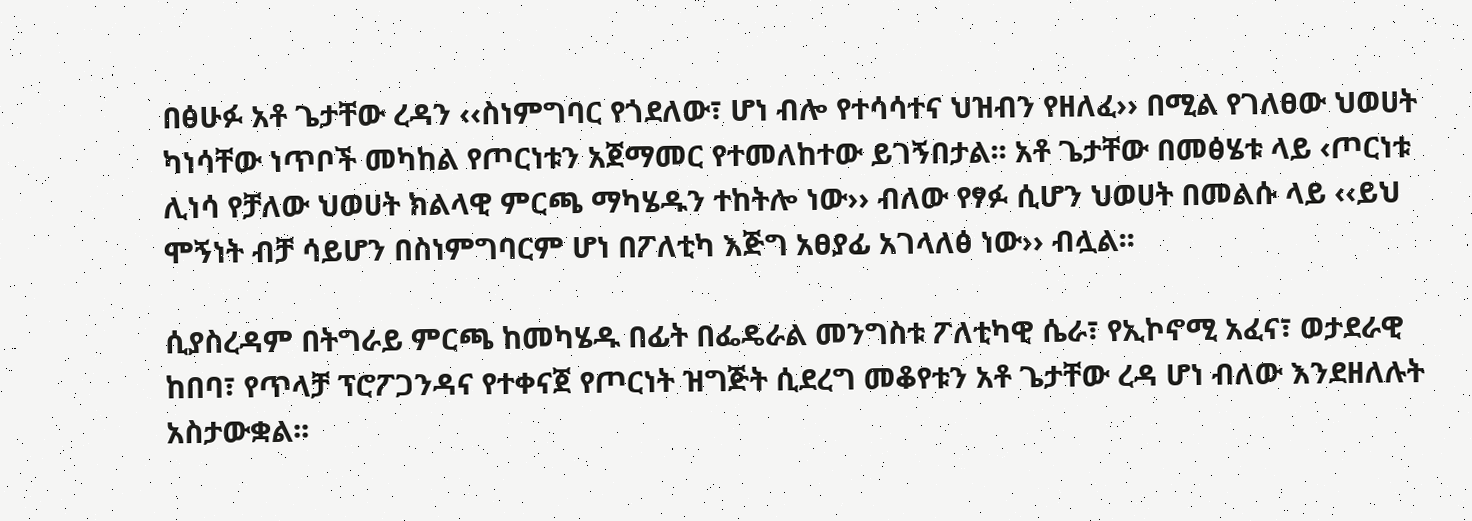በፅሁፉ አቶ ጌታቸው ረዳን ‹‹ስነምግባር የጎደለው፣ ሆነ ብሎ የተሳሳተና ህዝብን የዘለፈ›› በሚል የገለፀው ህወሀት ካነሳቸው ነጥቦች መካከል የጦርነቱን አጀማመር የተመለከተው ይገኝበታል፡፡ አቶ ጌታቸው በመፅሄቱ ላይ ‹ጦርነቱ ሊነሳ የቻለው ህወሀት ክልላዊ ምርጫ ማካሄዱን ተከትሎ ነው›› ብለው የፃፉ ሲሆን ህወሀት በመልሱ ላይ ‹‹ይህ ሞኝነት ብቻ ሳይሆን በስነምግባርም ሆነ በፖለቲካ እጅግ አፀያፊ አገላለፅ ነው›› ብሏል፡፡

ሲያስረዳም በትግራይ ምርጫ ከመካሄዱ በፊት በፌዴራል መንግስቱ ፖለቲካዊ ሴራ፣ የኢኮኖሚ አፈና፣ ወታደራዊ ከበባ፣ የጥላቻ ፕሮፖጋንዳና የተቀናጀ የጦርነት ዝግጅት ሲደረግ መቆየቱን አቶ ጌታቸው ረዳ ሆነ ብለው እንደዘለሉት አስታውቋል፡፡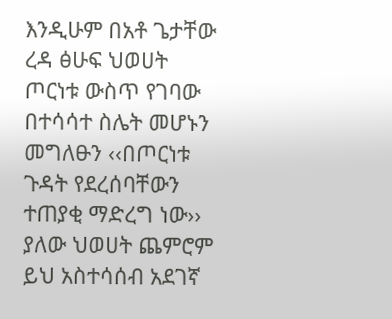እንዲሁም በአቶ ጌታቸው ረዳ ፅሁፍ ህወሀት ጦርነቱ ውስጥ የገባው በተሳሳተ ስሌት መሆኑን መግለፁን ‹‹በጦርነቱ ጉዳት የደረሰባቸውን ተጠያቂ ማድረግ ነው›› ያለው ህወሀት ጨምሮም ይህ አስተሳሰብ አደገኛ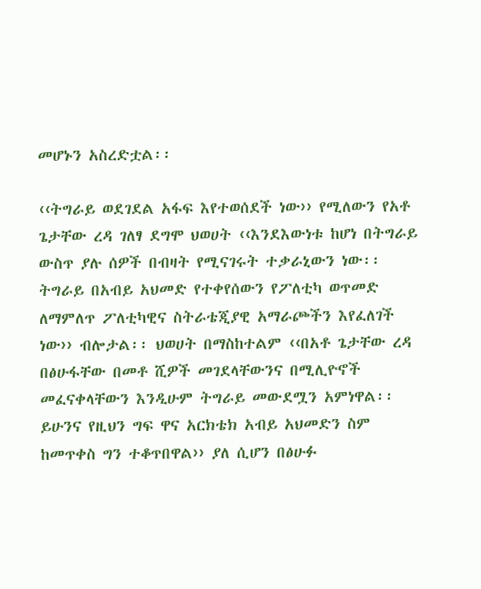መሆኑን አስረድቷል፡፡

‹‹ትግራይ ወደገደል አፋፍ እየተወሰደች ነው›› የሚለውን የአቶ ጌታቸው ረዳ ገለፃ ደግሞ ህወሀት ‹‹እንደእውነቱ ከሆነ በትግራይ ውስጥ ያሉ ሰዎች በብዛት የሚናገሩት ተቃራኒውን ነው፡፡ ትግራይ በአብይ አህመድ የተቀየሰውን የፖለቲካ ወጥመድ ለማምለጥ ፖለቲካዊና ስትራቴጂያዊ አማራጮችን እየፈለገች ነው›› ብሎታል፡፡ ህወሀት በማስከተልም ‹‹በአቶ ጌታቸው ረዳ በፅሁፋቸው በመቶ ሺዎች መገደላቸውንና በሚሊዮኖች መፈናቀላቸውን እንዲሁም ትግራይ መውደሟን አምነዋል፡፡ ይሁንና የዚህን ግፍ ዋና አርክቴክ አብይ አህመድን ስም ከመጥቀስ ግን ተቆጥበዋል›› ያለ ሲሆን በፅሁፉ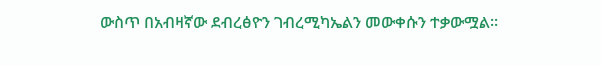ውስጥ በአብዛኛው ደብረፅዮን ገብረሚካኤልን መውቀሱን ተቃውሟል፡፡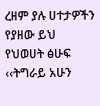ረዘም ያሉ ሀተታዎችን የያዘው ይህ የህወሀት ፅሁፍ ‹‹ትግራይ አሁን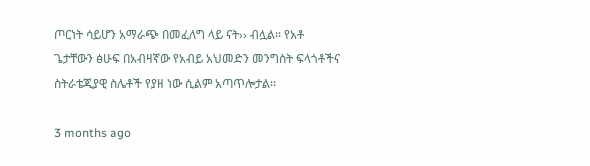ጦርነት ሳይሆን አማራጭ በመፈለግ ላይ ናት›› ብሏል፡፡ የአቶ ጌታቸውን ፅሁፍ በአብዛኛው የአብይ አህመድን መንግስት ፍላጎቶችና ስትራቴጂያዊ ስሌቶች የያዘ ነው ሲልም አጣጥሎታል፡፡

3 months ago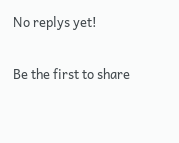No replys yet!

Be the first to share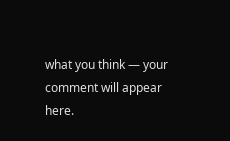what you think — your comment will appear here.